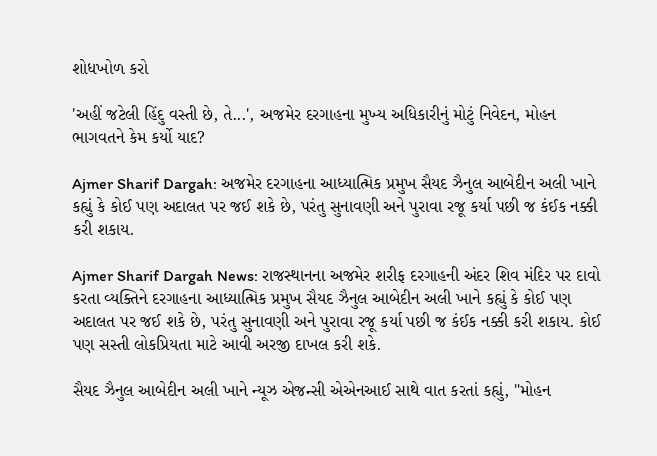શોધખોળ કરો

'અહીં જટેલી હિંદુ વસ્તી છે, તે...', અજમેર દરગાહના મુખ્ય અધિકારીનું મોટું નિવેદન, મોહન ભાગવતને કેમ કર્યો યાદ?

Ajmer Sharif Dargah: અજમેર દરગાહના આધ્યાત્મિક પ્રમુખ સૈયદ ઝૈનુલ આબેદીન અલી ખાને કહ્યું કે કોઈ પણ અદાલત પર જઈ શકે છે, પરંતુ સુનાવણી અને પુરાવા રજૂ કર્યા પછી જ કંઈક નક્કી કરી શકાય.

Ajmer Sharif Dargah News: રાજસ્થાનના અજમેર શરીફ દરગાહની અંદર શિવ મંદિર પર દાવો કરતા વ્યક્તિને દરગાહના આધ્યાત્મિક પ્રમુખ સૈયદ ઝૈનુલ આબેદીન અલી ખાને કહ્યું કે કોઈ પણ અદાલત પર જઈ શકે છે, પરંતુ સુનાવણી અને પુરાવા રજૂ કર્યા પછી જ કંઈક નક્કી કરી શકાય. કોઈ પણ સસ્તી લોકપ્રિયતા માટે આવી અરજી દાખલ કરી શકે.

સૈયદ ઝૈનુલ આબેદીન અલી ખાને ન્યૂઝ એજન્સી એએનઆઈ સાથે વાત કરતાં કહ્યું, "મોહન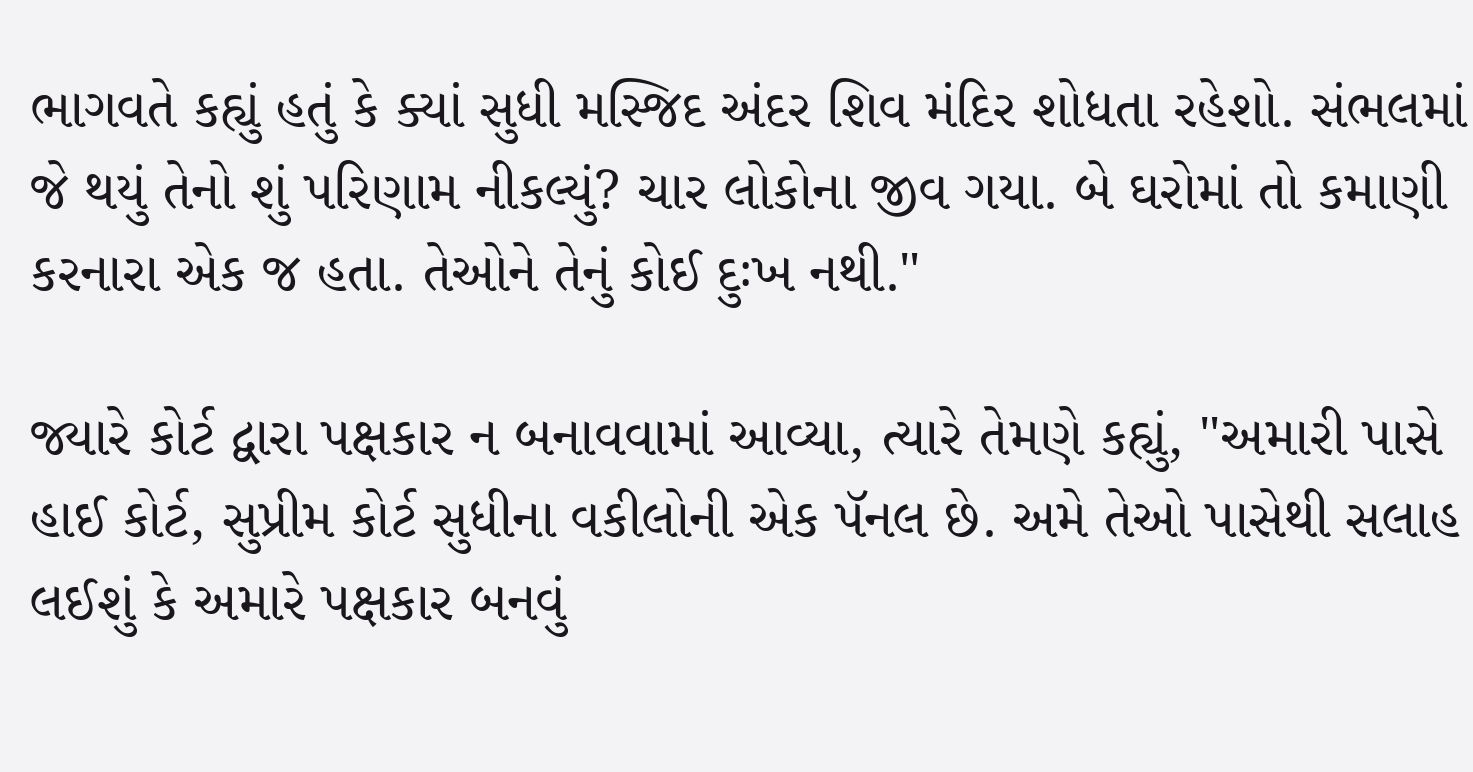ભાગવતે કહ્યું હતું કે ક્યાં સુધી મસ્જિદ અંદર શિવ મંદિર શોધતા રહેશો. સંભલમાં જે થયું તેનો શું પરિણામ નીકલ્યું? ચાર લોકોના જીવ ગયા. બે ઘરોમાં તો કમાણી કરનારા એક જ હતા. તેઓને તેનું કોઈ દુઃખ નથી."

જ્યારે કોર્ટ દ્વારા પક્ષકાર ન બનાવવામાં આવ્યા, ત્યારે તેમણે કહ્યું, "અમારી પાસે હાઈ કોર્ટ, સુપ્રીમ કોર્ટ સુધીના વકીલોની એક પૅનલ છે. અમે તેઓ પાસેથી સલાહ લઈશું કે અમારે પક્ષકાર બનવું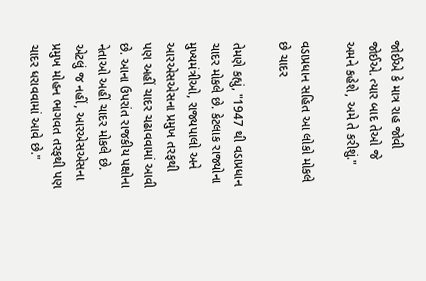જોઈએ કે માત્ર રાહ જોવી જોઈએ. ત્યાર બાદ તેઓ જે અમને કહેશે, અમે તે કરીશું."

વડાપ્રધાન સહિત આ લોકો મોકલે છે ચાદર

તેમણે કહ્યું, "1947 થી વડાપ્રધાન ચાદર મોકલે છે. કેટલાક રાજ્યોના મુખ્યમંત્રીઓ, રાજ્યપાલો અને આરએસએસના પ્રમુખ તરફથી પણ અહીં ચાદર ચઢાવવામાં આવી છે. આના ઉપરાંત રાજકીય પક્ષોના નેતાઓ અહીં ચાદર મોકલે છે. એટલું જ નહીં, આરએસએસના પ્રમુખ મોહન ભાગવત તરફથી પણ ચાદર ધરાવવામાં આવે છે."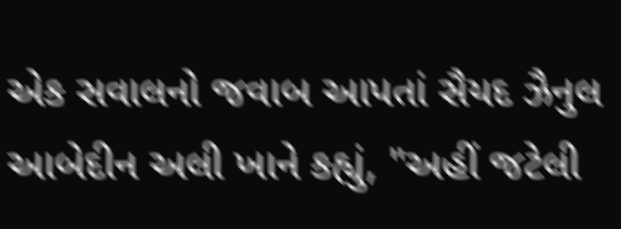એક સવાલનો જવાબ આપતાં સૈયદ ઝૈનુલ આબેદીન અલી ખાને કહ્યું, "અહીં જટેલી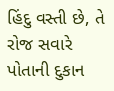હિંદુ વસ્તી છે, તે રોજ સવારે પોતાની દુકાન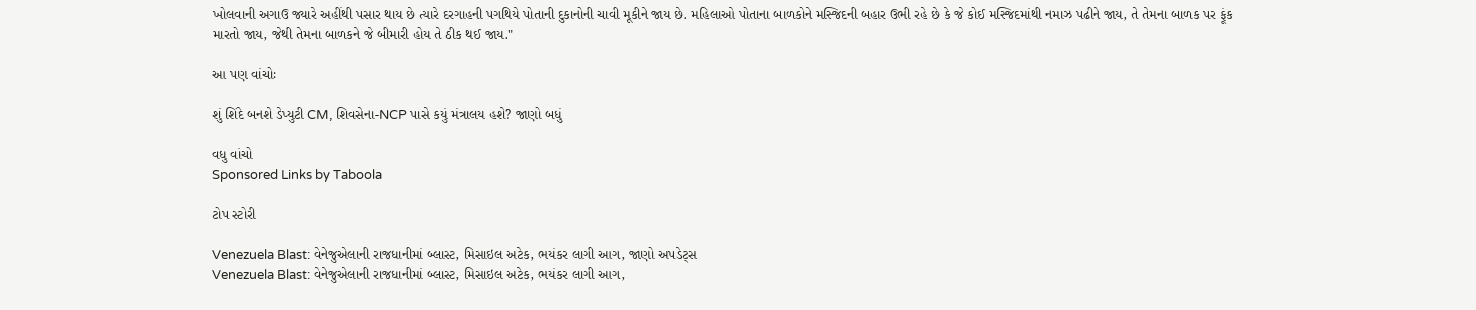ખોલવાની અગાઉ જ્યારે અહીંથી પસાર થાય છે ત્યારે દરગાહની પગથિયે પોતાની દુકાનોની ચાવી મૂકીને જાય છે. મહિલાઓ પોતાના બાળકોને મસ્જિદની બહાર ઉભી રહે છે કે જે કોઈ મસ્જિદમાંથી નમાઝ પઢીને જાય, તે તેમના બાળક પર ફૂંક મારતો જાય, જેથી તેમના બાળકને જે બીમારી હોય તે ઠીક થઈ જાય."

આ પણ વાંચોઃ

શું શિંદે બનશે ડેપ્યુટી CM, શિવસેના-NCP પાસે કયું મંત્રાલય હશે? જાણો બધું

વધુ વાંચો
Sponsored Links by Taboola

ટોપ સ્ટોરી

Venezuela Blast: વેનેજુએલાની રાજધાનીમાં બ્લાસ્ટ, મિસાઇલ અટેક, ભયંકર લાગી આગ, જાણો અપડેટ્સ
Venezuela Blast: વેનેજુએલાની રાજધાનીમાં બ્લાસ્ટ, મિસાઇલ અટેક, ભયંકર લાગી આગ,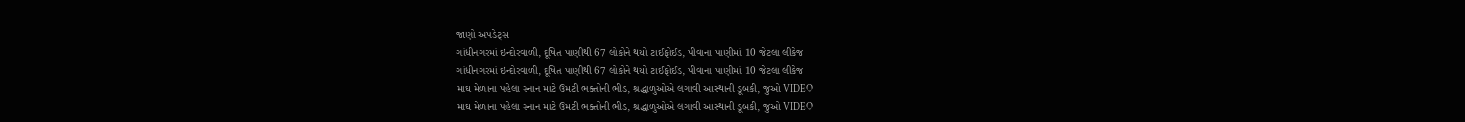જાણો અપડેટ્સ
ગાંધીનગરમાં ઇન્દોરવાળી, દૂષિત પાણીથી 67 લોકોને થયો ટાઈફોઈડ, પીવાના પાણીમાં 10 જેટલા લીકેજ
ગાંધીનગરમાં ઇન્દોરવાળી, દૂષિત પાણીથી 67 લોકોને થયો ટાઈફોઈડ, પીવાના પાણીમાં 10 જેટલા લીકેજ
માઘ મેળાના પહેલા સ્નાન માટે ઉમટી ભક્તોની ભીડ, શ્રદ્ધાળુઓએ લગાવી આસ્થાની ડૂબકી, જુઓ VIDEO
માઘ મેળાના પહેલા સ્નાન માટે ઉમટી ભક્તોની ભીડ, શ્રદ્ધાળુઓએ લગાવી આસ્થાની ડૂબકી, જુઓ VIDEO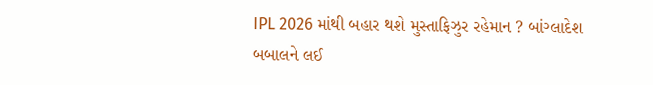IPL 2026 માંથી બહાર થશે મુસ્તાફિઝુર રહેમાન ? બાંગ્લાદેશ બબાલને લઈ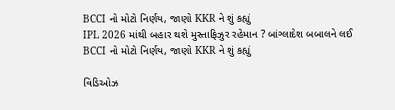BCCI નો મોટો નિર્ણય, જાણો KKR ને શું કહ્યું
IPL 2026 માંથી બહાર થશે મુસ્તાફિઝુર રહેમાન ? બાંગ્લાદેશ બબાલને લઈ BCCI નો મોટો નિર્ણય, જાણો KKR ને શું કહ્યું

વિડિઓઝ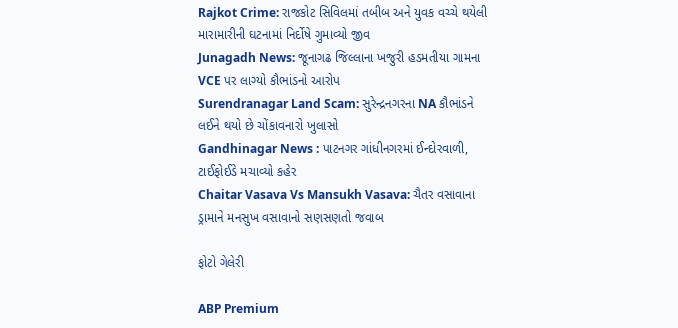Rajkot Crime: રાજકોટ સિવિલમાં તબીબ અને યુવક વચ્ચે થયેલી મારામારીની ઘટનામાં નિર્દોષે ગુમાવ્યો જીવ
Junagadh News: જૂનાગઢ જિલ્લાના ખજુરી હડમતીયા ગામના VCE પર લાગ્યો કૌભાંડનો આરોપ
Surendranagar Land Scam: સુરેન્દ્રનગરના NA કૌભાંડને લઈને થયો છે ચોંકાવનારો ખુલાસો
Gandhinagar News : પાટનગર ગાંધીનગરમાં ઈન્દોરવાળી, ટાઈફોઈડે મચાવ્યો કહેર
Chaitar Vasava Vs Mansukh Vasava: ચૈતર વસાવાના ડ્રામાને મનસુખ વસાવાનો સણસણતો જવાબ

ફોટો ગેલેરી

ABP Premium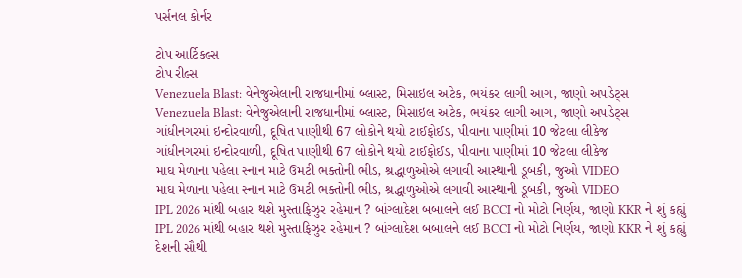પર્સનલ કોર્નર

ટોપ આર્ટિકલ્સ
ટોપ રીલ્સ
Venezuela Blast: વેનેજુએલાની રાજધાનીમાં બ્લાસ્ટ, મિસાઇલ અટેક, ભયંકર લાગી આગ, જાણો અપડેટ્સ
Venezuela Blast: વેનેજુએલાની રાજધાનીમાં બ્લાસ્ટ, મિસાઇલ અટેક, ભયંકર લાગી આગ, જાણો અપડેટ્સ
ગાંધીનગરમાં ઇન્દોરવાળી, દૂષિત પાણીથી 67 લોકોને થયો ટાઈફોઈડ, પીવાના પાણીમાં 10 જેટલા લીકેજ
ગાંધીનગરમાં ઇન્દોરવાળી, દૂષિત પાણીથી 67 લોકોને થયો ટાઈફોઈડ, પીવાના પાણીમાં 10 જેટલા લીકેજ
માઘ મેળાના પહેલા સ્નાન માટે ઉમટી ભક્તોની ભીડ, શ્રદ્ધાળુઓએ લગાવી આસ્થાની ડૂબકી, જુઓ VIDEO
માઘ મેળાના પહેલા સ્નાન માટે ઉમટી ભક્તોની ભીડ, શ્રદ્ધાળુઓએ લગાવી આસ્થાની ડૂબકી, જુઓ VIDEO
IPL 2026 માંથી બહાર થશે મુસ્તાફિઝુર રહેમાન ? બાંગ્લાદેશ બબાલને લઈ BCCI નો મોટો નિર્ણય, જાણો KKR ને શું કહ્યું
IPL 2026 માંથી બહાર થશે મુસ્તાફિઝુર રહેમાન ? બાંગ્લાદેશ બબાલને લઈ BCCI નો મોટો નિર્ણય, જાણો KKR ને શું કહ્યું
દેશની સૌથી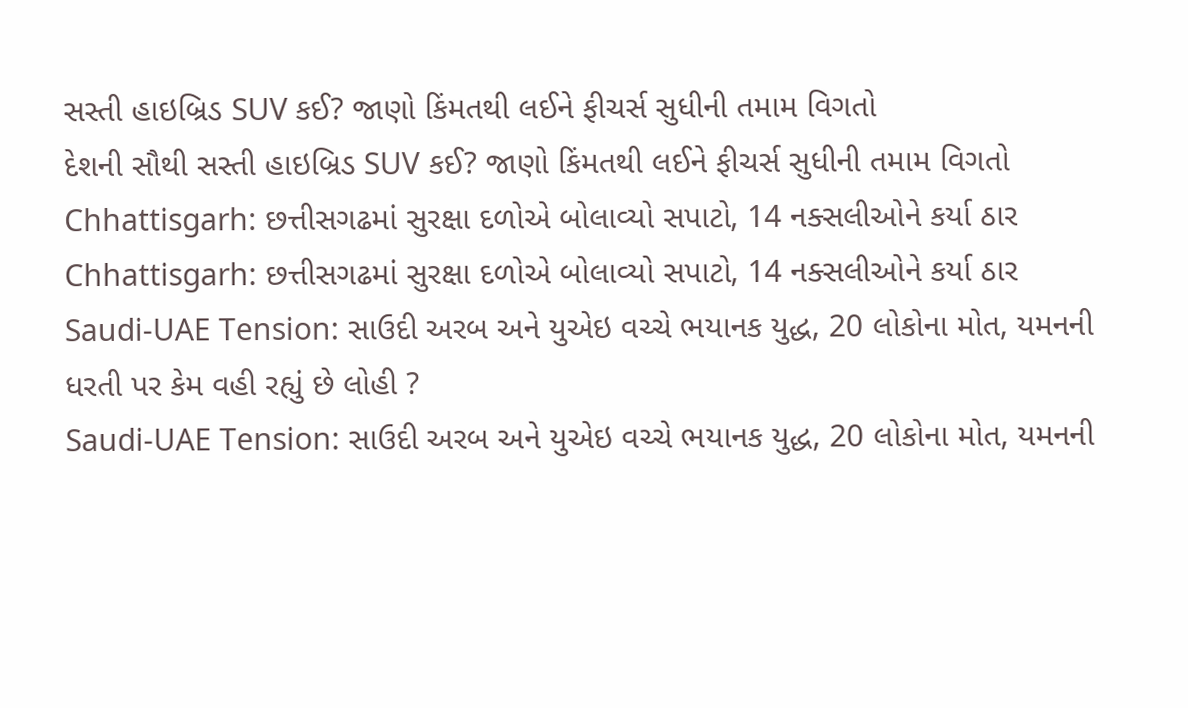સસ્તી હાઇબ્રિડ SUV કઈ? જાણો કિંમતથી લઈને ફીચર્સ સુધીની તમામ વિગતો
દેશની સૌથી સસ્તી હાઇબ્રિડ SUV કઈ? જાણો કિંમતથી લઈને ફીચર્સ સુધીની તમામ વિગતો
Chhattisgarh: છત્તીસગઢમાં સુરક્ષા દળોએ બોલાવ્યો સપાટો, 14 નક્સલીઓને કર્યા ઠાર
Chhattisgarh: છત્તીસગઢમાં સુરક્ષા દળોએ બોલાવ્યો સપાટો, 14 નક્સલીઓને કર્યા ઠાર
Saudi-UAE Tension: સાઉદી અરબ અને યુએઇ વચ્ચે ભયાનક યુદ્ધ, 20 લોકોના મોત, યમનની ધરતી પર કેમ વહી રહ્યું છે લોહી ?
Saudi-UAE Tension: સાઉદી અરબ અને યુએઇ વચ્ચે ભયાનક યુદ્ધ, 20 લોકોના મોત, યમનની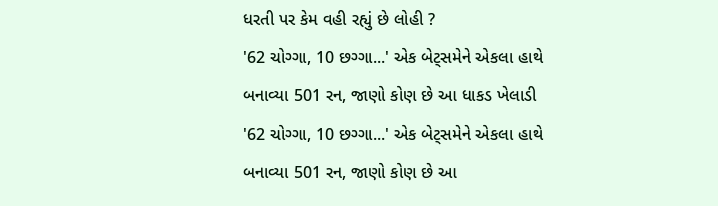ધરતી પર કેમ વહી રહ્યું છે લોહી ?
'62 ચોગ્ગા, 10 છગ્ગા...' એક બેટ્સમેને એકલા હાથે બનાવ્યા 501 રન, જાણો કોણ છે આ ધાકડ ખેલાડી
'62 ચોગ્ગા, 10 છગ્ગા...' એક બેટ્સમેને એકલા હાથે બનાવ્યા 501 રન, જાણો કોણ છે આ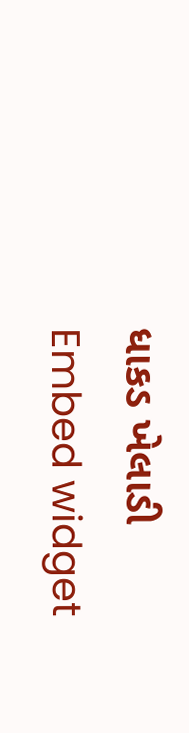ધાકડ ખેલાડી
Embed widget